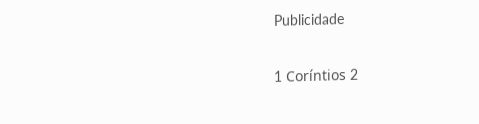Publicidade

1 Coríntios 2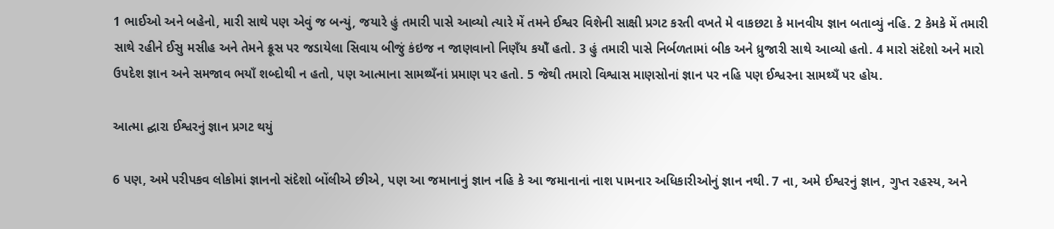1 ભાઈઓ અને બહેનો, મારી સાથે પણ એવું જ બન્યું, જયારે હું તમારી પાસે આવ્યો ત્યારે મેં તમને ઈશ્વર વિશેની સાક્ષી પ્રગટ કરતી વખતે મે વાકછટા કે માનવીય જ્ઞાન બતાવ્યું નહિ. 2 કેમકે મેં તમારી સાથે રહીને ઈસુ મસીહ અને તેમને ક્રૂસ પર જડાયેલા સિવાય બીજું કંઇજ ન જાણવાનો નિણઁય કયોઁ હતો. 3 હું તમારી પાસે નિર્બળતામાં બીક અને ધ્રુજારી સાથે આવ્યો હતો. 4 મારો સંદેશો અને મારો ઉપદેશ જ્ઞાન અને સમજાવ ભયાઁ શબ્દોથી ન હતો, પણ આત્માના સામથ્યઁનાં પ્રમાણ પર હતો. 5 જેથી તમારો વિશ્વાસ માણસોનાં જ્ઞાન પર નહિ પણ ઈશ્વરના સામથ્યઁ પર હોય.

આત્મા દ્ઘારા ઈશ્વરનું જ્ઞાન પ્રગટ થયું

6 પણ, અમે પરીપકવ લોકોમાં જ્ઞાનનો સંદેશો બોંલીએ છીએ, પણ આ જમાનાનું જ્ઞાન નહિ કે આ જમાનાનાં નાશ પામનાર અધિકારીઓનું જ્ઞાન નથી. 7 ના, અમે ઈશ્વરનું જ્ઞાન, ગુપ્ત રહસ્ય, અને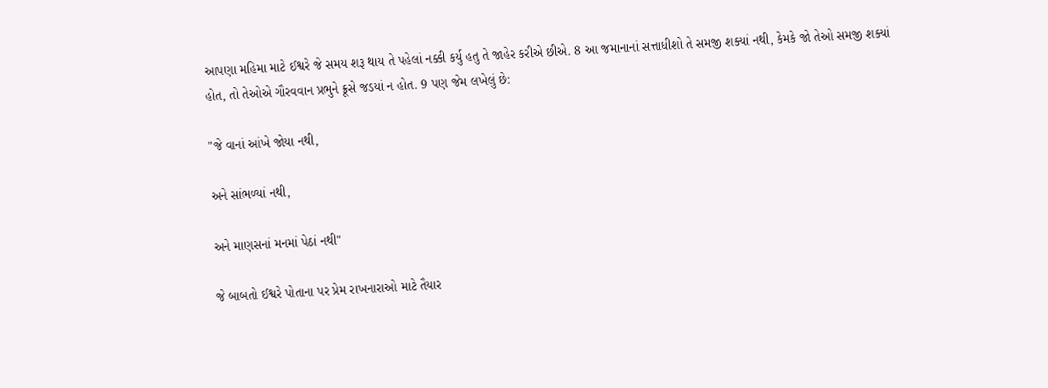આપણા મહિમા માટે ઈશ્વરે જે સમય શરૂ થાય તે પહેલાં નક્કી કર્યુ હતુ તે જાહેર કરીએ છીએ. 8 આ જમાનાનાં સત્તાધીશો તે સમજી શક્યાં નથી, કેમકે જો તેઓ સમજી શક્યાં હોત, તો તેઓએ ગૌરવવાન પ્રભુને ક્રૂસે જડયાં ન હોત. 9 પણ જેમ લખેલું છે:

"જે વાનાં આંખે જોયા નથી,

અને સાંભળ્યાં નથી,

અને માણસનાં મનમાં પેઠાં નથી"

જે બાબતો ઈશ્વરે પોતાના પર પ્રેમ રાખનારાઓ માટે તૈયાર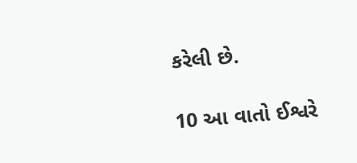કરેલી છે.

10 આ વાતો ઈશ્વરે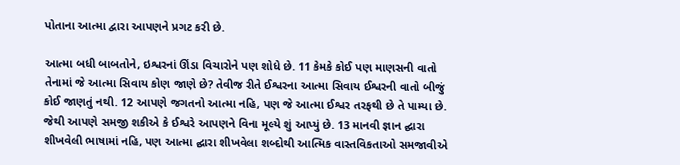પોતાના આત્મા દ્વારા આપણને પ્રગટ કરી છે.

આત્મા બધી બાબતોને, ઇશ્વરનાં ઊંડા વિચારોને પણ શોધે છે. 11 કેમકે કોઈ પણ માણસની વાતો તેનામાં જે આત્મા સિવાય કોણ જાણે છે? તેવીજ રીતે ઈશ્વરના આત્મા સિવાય ઈશ્વરની વાતો બીજું કોઈ જાણતું નથી. 12 આપણે જગતનો આત્મા નહિ, પણ જે આત્મા ઈશ્વર તરફથી છે તે પામ્યા છે. જેથી આપણે સમજી શકીએ કે ઈશ્વરે આપણને વિના મૂલ્યે શું આપ્યું છે. 13 માનવી જ્ઞાન દ્ઘારા શીખવેલી ભાષામાં નહિ, પણ આત્મા દ્ઘારા શીખવેલા શબ્દોથી આત્મિક વાસ્તવિકતાઓ સમજાવીએ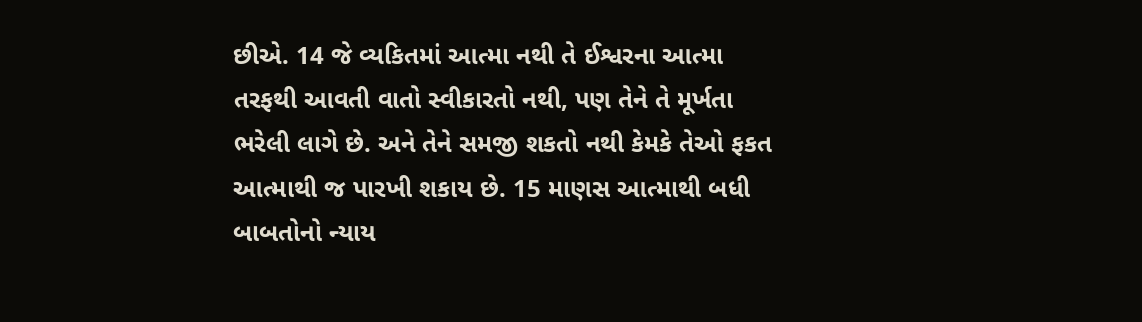છીએ. 14 જે વ્યકિતમાં આત્મા નથી તે ઈશ્વરના આત્મા તરફથી આવતી વાતો સ્વીકારતો નથી, પણ તેને તે મૂર્ખતા ભરેલી લાગે છે. અને તેને સમજી શકતો નથી કેમકે તેઓ ફકત આત્માથી જ પારખી શકાય છે. 15 માણસ આત્માથી બધી બાબતોનો ન્યાય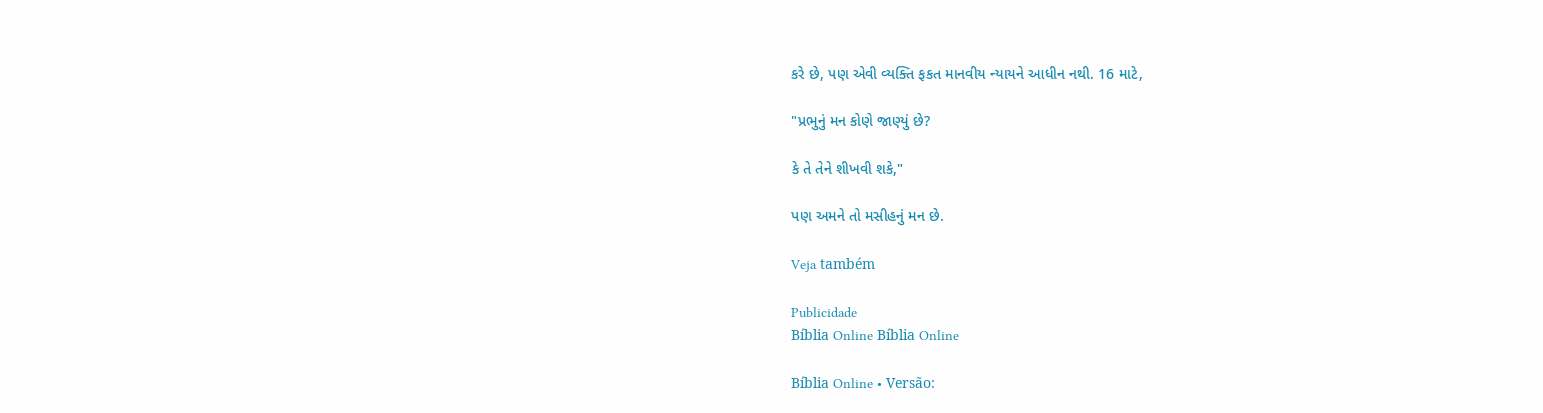કરે છે, પણ એવી વ્યક્તિ ફકત માનવીય ન્યાયને આધીન નથી. 16 માટે,

"પ્રભુનું મન કોણે જાણ્યું છે?

કે તે તેને શીખવી શકે,"

પણ અમને તો મસીહનું મન છે.

Veja também

Publicidade
Bíblia Online Bíblia Online

Bíblia Online • Versão: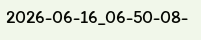2026-06-16_06-50-08-